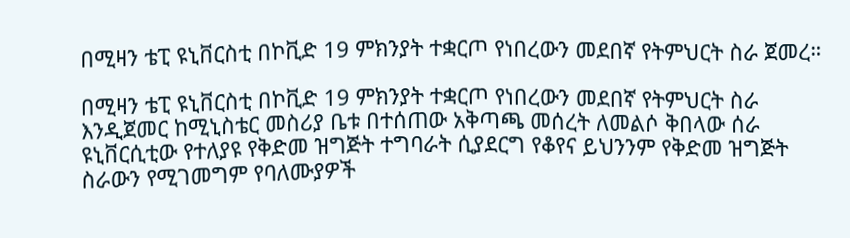በሚዛን ቴፒ ዩኒቨርስቲ በኮቪድ 19 ምክንያት ተቋርጦ የነበረውን መደበኛ የትምህርት ስራ ጀመረ።

በሚዛን ቴፒ ዩኒቨርስቲ በኮቪድ 19 ምክንያት ተቋርጦ የነበረውን መደበኛ የትምህርት ስራ እንዲጀመር ከሚኒስቴር መስሪያ ቤቱ በተሰጠው አቅጣጫ መሰረት ለመልሶ ቅበላው ሰራ ዩኒቨርሲቲው የተለያዩ የቅድመ ዝግጅት ተግባራት ሲያደርግ የቆየና ይህንንም የቅድመ ዝግጅት ስራውን የሚገመግም የባለሙያዎች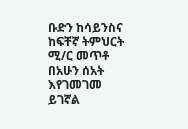ቡድን ከሳይንስና ከፍቸኛ ትምህርት ሚ/ር መጥቶ በአሁን ሰአት እየገመገመ ይገኛል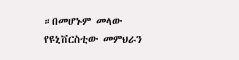።በመሆኑም መላው የዩኒቨርስቲው መምህራን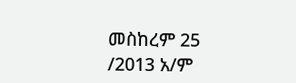መስከረም 25 /2013 አ/ም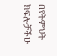በየትምህት ክፍሎቻችሁ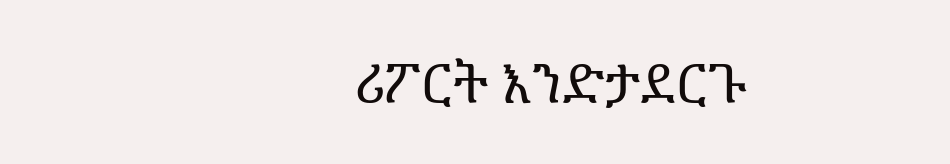ሪፖርት እንድታደርጉ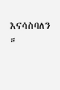እናሳስባለን ።